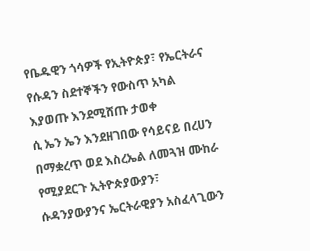የቤዱዊን ጎሳዎች የኢትዮጵያ፣ የኤርትራና የሱዳን ስደተኞችን የውስጥ አካል እያወጡ እንደሚሸጡ ታወቀ
ሲ ኤን ኤን እንደዘገበው የሳይናይ በረሀን በማቋረጥ ወደ እስረኤል ለመጓዝ ሙከራ የሚያደርጉ ኢትዮጵያውያን፣ ሱዳንያውያንና ኤርትራዊያን አስፈላጊውን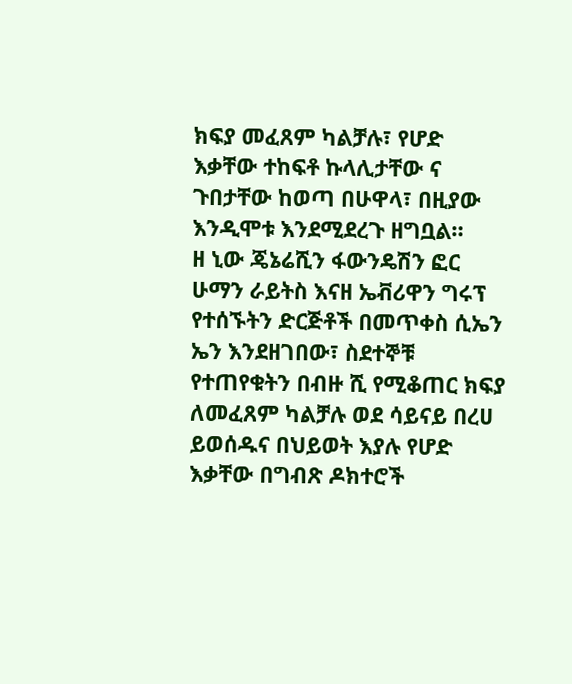ክፍያ መፈጸም ካልቻሉ፣ የሆድ እቃቸው ተከፍቶ ኩላሊታቸው ና ጉበታቸው ከወጣ በሁዋላ፣ በዚያው እንዲሞቱ እንደሚደረጉ ዘግቧል።
ዘ ኒው ጄኔሬሺን ፋውንዴሽን ፎር ሁማን ራይትስ እናዘ ኤቭሪዋን ግሩፕ የተሰኙትን ድርጅቶች በመጥቀስ ሲኤን ኤን እንደዘገበው፣ ስደተኞቹ የተጠየቁትን በብዙ ሺ የሚቆጠር ክፍያ ለመፈጸም ካልቻሉ ወደ ሳይናይ በረሀ ይወሰዱና በህይወት እያሉ የሆድ እቃቸው በግብጽ ዶክተሮች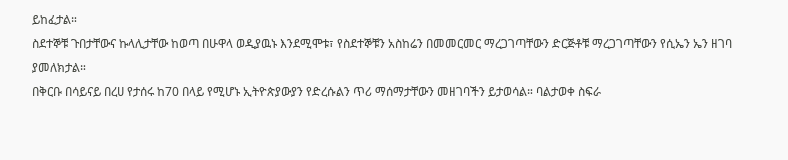ይከፈታል።
ስደተኞቹ ጉበታቸውና ኩላሊታቸው ከወጣ በሁዋላ ወዲያዉኑ እንደሚሞቱ፣ የስደተኞቹን አስከሬን በመመርመር ማረጋገጣቸውን ድርጅቶቹ ማረጋገጣቸውን የሲኤን ኤን ዘገባ ያመለክታል።
በቅርቡ በሳይናይ በረሀ የታሰሩ ከ70 በላይ የሚሆኑ ኢትዮጵያውያን የድረሱልን ጥሪ ማሰማታቸውን መዘገባችን ይታወሳል። ባልታወቀ ስፍራ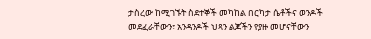ታስረው ከሚገኙት ስደተኞች መካከል በርካታ ሴቶችና ወንዶች መደፈራቸውን፣ አንዳንዶች ህጻን ልጆችን የያዙ መሆናቸውን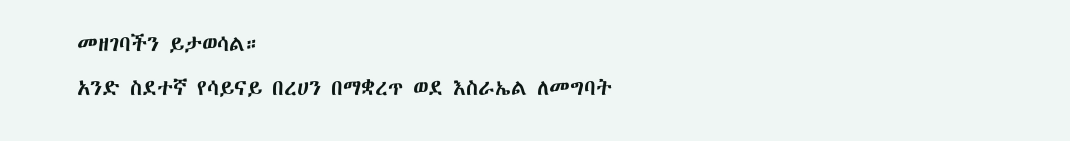መዘገባችን ይታወሳል።
አንድ ስደተኛ የሳይናይ በረሀን በማቋረጥ ወደ እስራኤል ለመግባት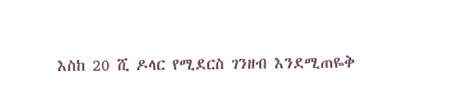እስከ 20 ሺ ዶላር የሚደርስ ገንዘብ እንደሚጠዬቅ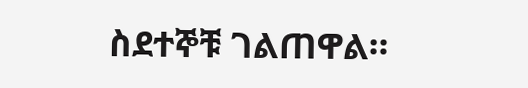ስደተኞቹ ገልጠዋል።